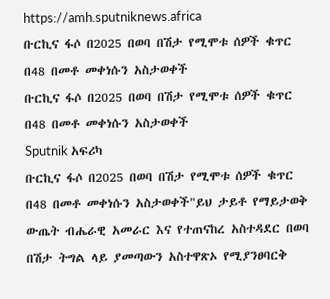https://amh.sputniknews.africa
ቡርኪና ፋሶ በ2025 በወባ በሽታ የሚሞቱ ሰዎች ቁጥር በ48 በመቶ መቀነሱን አስታወቀች
ቡርኪና ፋሶ በ2025 በወባ በሽታ የሚሞቱ ሰዎች ቁጥር በ48 በመቶ መቀነሱን አስታወቀች
Sputnik አፍሪካ
ቡርኪና ፋሶ በ2025 በወባ በሽታ የሚሞቱ ሰዎች ቁጥር በ48 በመቶ መቀነሱን አስታወቀች"ይህ ታይቶ የማይታወቅ ውጤት ብሔራዊ አመራር እና የተጠናከረ አስተዳደር በወባ በሽታ ትግል ላይ ያመጣውን አስተዋጽኦ የሚያንፀባርቅ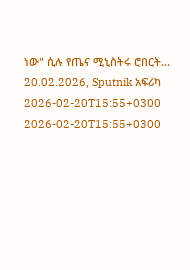ነው" ሲሉ የጤና ሚኒስትሩ ሮበርት... 20.02.2026, Sputnik አፍሪካ
2026-02-20T15:55+0300
2026-02-20T15:55+0300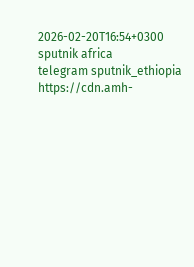2026-02-20T16:54+0300
sputnik africa
telegram sputnik_ethiopia
https://cdn.amh-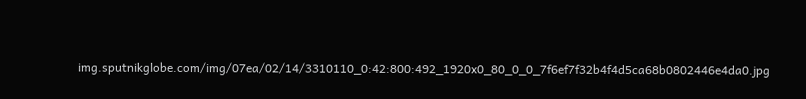img.sputnikglobe.com/img/07ea/02/14/3310110_0:42:800:492_1920x0_80_0_0_7f6ef7f32b4f4d5ca68b0802446e4da0.jpg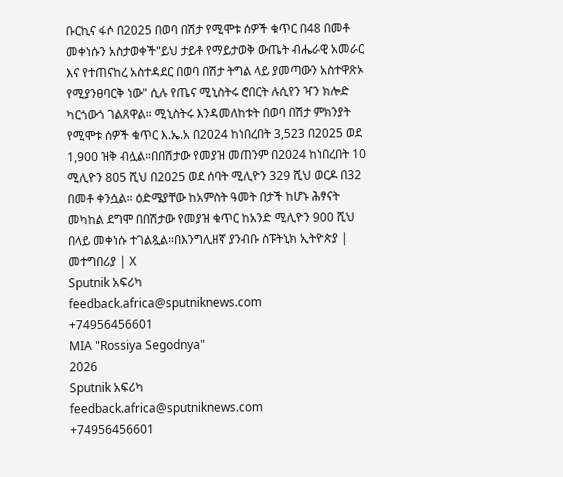ቡርኪና ፋሶ በ2025 በወባ በሽታ የሚሞቱ ሰዎች ቁጥር በ48 በመቶ መቀነሱን አስታወቀች"ይህ ታይቶ የማይታወቅ ውጤት ብሔራዊ አመራር እና የተጠናከረ አስተዳደር በወባ በሽታ ትግል ላይ ያመጣውን አስተዋጽኦ የሚያንፀባርቅ ነው" ሲሉ የጤና ሚኒስትሩ ሮበርት ሉሲየን ዣን ክሎድ ካርጎውጎ ገልጸዋል። ሚኒስትሩ እንዳመለከቱት በወባ በሽታ ምክንያት የሚሞቱ ሰዎች ቁጥር እ.ኤ.አ በ2024 ከነበረበት 3,523 በ2025 ወደ 1,900 ዝቅ ብሏል።በበሽታው የመያዝ መጠንም በ2024 ከነበረበት 10 ሚሊዮን 805 ሺህ በ2025 ወደ ሰባት ሚሊዮን 329 ሺህ ወርዶ በ32 በመቶ ቀንሷል። ዕድሜያቸው ከአምስት ዓመት በታች ከሆኑ ሕፃናት መካከል ደግሞ በበሽታው የመያዝ ቁጥር ከአንድ ሚሊዮን 900 ሺህ በላይ መቀነሱ ተገልጿል።በእንግሊዘኛ ያንብቡ ስፑትኒክ ኢትዮጵያ | መተግበሪያ | X
Sputnik አፍሪካ
feedback.africa@sputniknews.com
+74956456601
MIA "Rossiya Segodnya"
2026
Sputnik አፍሪካ
feedback.africa@sputniknews.com
+74956456601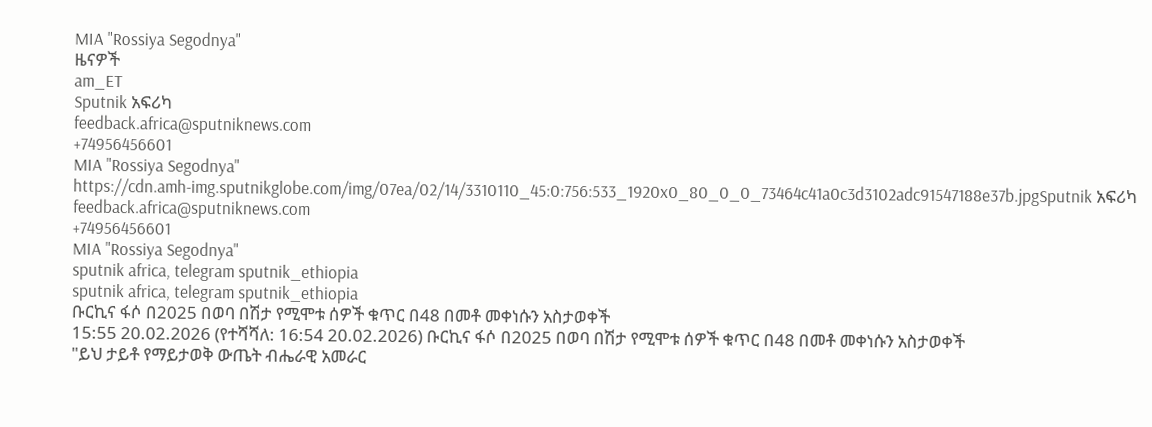MIA "Rossiya Segodnya"
ዜናዎች
am_ET
Sputnik አፍሪካ
feedback.africa@sputniknews.com
+74956456601
MIA "Rossiya Segodnya"
https://cdn.amh-img.sputnikglobe.com/img/07ea/02/14/3310110_45:0:756:533_1920x0_80_0_0_73464c41a0c3d3102adc91547188e37b.jpgSputnik አፍሪካ
feedback.africa@sputniknews.com
+74956456601
MIA "Rossiya Segodnya"
sputnik africa, telegram sputnik_ethiopia
sputnik africa, telegram sputnik_ethiopia
ቡርኪና ፋሶ በ2025 በወባ በሽታ የሚሞቱ ሰዎች ቁጥር በ48 በመቶ መቀነሱን አስታወቀች
15:55 20.02.2026 (የተሻሻለ: 16:54 20.02.2026) ቡርኪና ፋሶ በ2025 በወባ በሽታ የሚሞቱ ሰዎች ቁጥር በ48 በመቶ መቀነሱን አስታወቀች
"ይህ ታይቶ የማይታወቅ ውጤት ብሔራዊ አመራር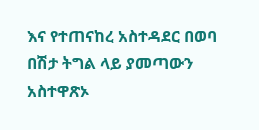እና የተጠናከረ አስተዳደር በወባ በሽታ ትግል ላይ ያመጣውን አስተዋጽኦ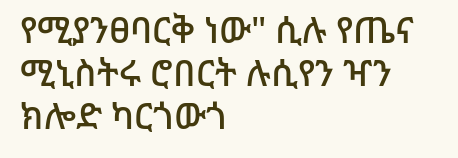የሚያንፀባርቅ ነው" ሲሉ የጤና ሚኒስትሩ ሮበርት ሉሲየን ዣን ክሎድ ካርጎውጎ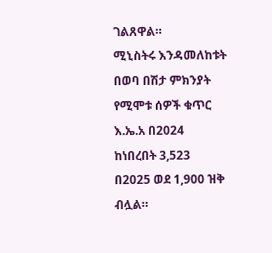ገልጸዋል።
ሚኒስትሩ እንዳመለከቱት በወባ በሽታ ምክንያት የሚሞቱ ሰዎች ቁጥር እ.ኤ.አ በ2024 ከነበረበት 3,523 በ2025 ወደ 1,900 ዝቅ ብሏል።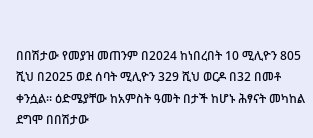በበሽታው የመያዝ መጠንም በ2024 ከነበረበት 10 ሚሊዮን 805 ሺህ በ2025 ወደ ሰባት ሚሊዮን 329 ሺህ ወርዶ በ32 በመቶ ቀንሷል። ዕድሜያቸው ከአምስት ዓመት በታች ከሆኑ ሕፃናት መካከል ደግሞ በበሽታው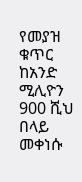የመያዝ ቁጥር ከአንድ ሚሊዮን 900 ሺህ በላይ መቀነሱ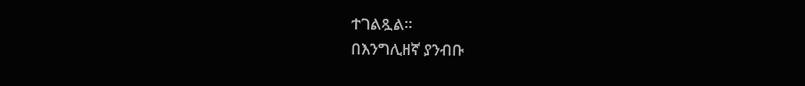ተገልጿል።
በእንግሊዘኛ ያንብቡ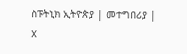ስፑትኒክ ኢትዮጵያ | መተግበሪያ | X